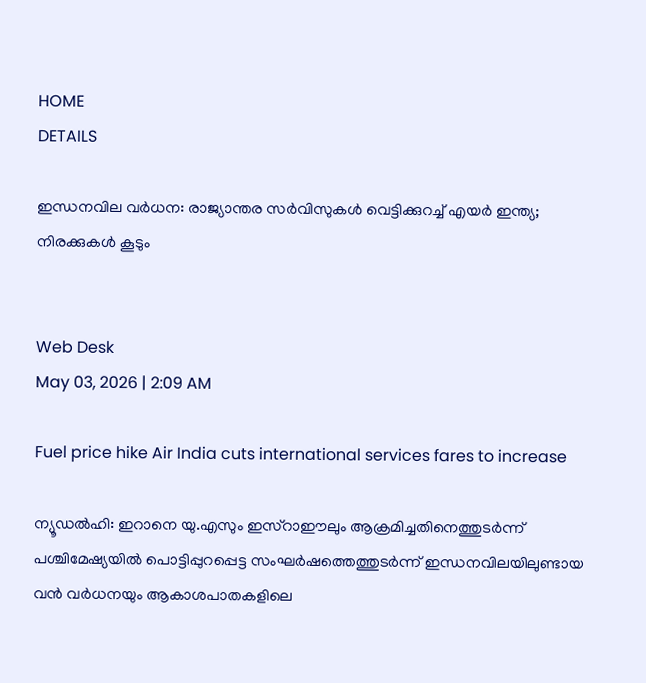HOME
DETAILS

ഇന്ധനവില വര്‍ധന: രാജ്യാന്തര സര്‍വിസുകള്‍ വെട്ടിക്കുറച്ച് എയര്‍ ഇന്ത്യ; നിരക്കുകള്‍ കൂടും


Web Desk
May 03, 2026 | 2:09 AM

Fuel price hike Air India cuts international services fares to increase

ന്യൂഡല്‍ഹി: ഇറാനെ യു.എസും ഇസ്‌റാഈലും ആക്രമിച്ചതിനെത്തുടര്‍ന്ന് പശ്ചിമേഷ്യയില്‍ പൊട്ടിപ്പുറപ്പെട്ട സംഘര്‍ഷത്തെത്തുടര്‍ന്ന് ഇന്ധനവിലയിലുണ്ടായ വന്‍ വര്‍ധനയും ആകാശപാതകളിലെ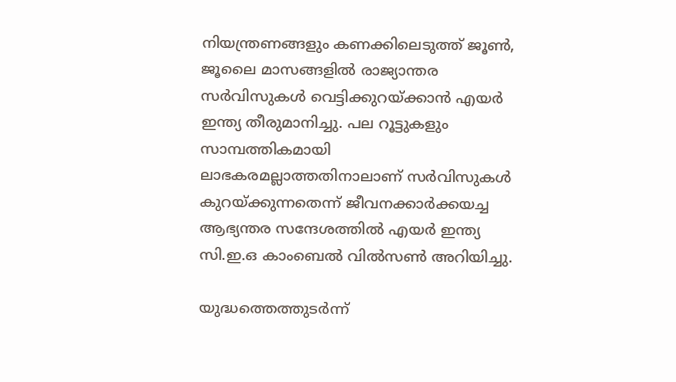നിയന്ത്രണങ്ങളും കണക്കിലെടുത്ത് ജൂണ്‍, ജൂലൈ മാസങ്ങളില്‍ രാജ്യാന്തര സര്‍വിസുകള്‍ വെട്ടിക്കുറയ്ക്കാന്‍ എയര്‍ ഇന്ത്യ തീരുമാനിച്ചു. പല റൂട്ടുകളും സാമ്പത്തികമായി ലാഭകരമല്ലാത്തതിനാലാണ് സര്‍വിസുകള്‍ കുറയ്ക്കുന്നതെന്ന് ജീവനക്കാര്‍ക്കയച്ച ആഭ്യന്തര സന്ദേശത്തില്‍ എയര്‍ ഇന്ത്യ സി.ഇ.ഒ കാംബെല്‍ വില്‍സണ്‍ അറിയിച്ചു.

യുദ്ധത്തെത്തുടര്‍ന്ന്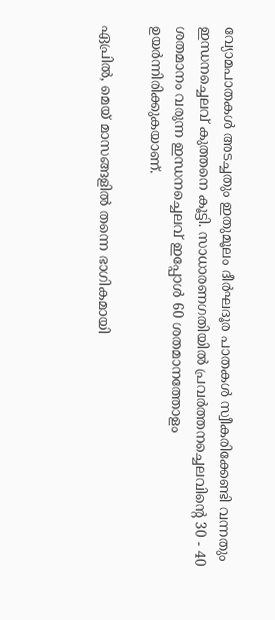വ്യോമപാതകള്‍ അടച്ചതും ഇതുമൂലം ദീര്‍ഘദൂര പാതകള്‍ സ്വീകരിക്കേണ്ടി വന്നതും ഇന്ധനച്ചെലവ് കുത്തനെ കൂട്ടി. സാധാരണഗതിയില്‍ പ്രവര്‍ത്തനച്ചെലവിന്റെ 30 - 40 ശതമാനം വരുന്ന ഇന്ധനച്ചെലവ് ഇപ്പോള്‍ 60 ശതമാനത്തോളം ഉയര്‍ന്നിരിക്കുകയാണ്.

ഏപ്രില്‍, മെയ് മാസങ്ങളില്‍ തന്നെ ഭാഗികമായി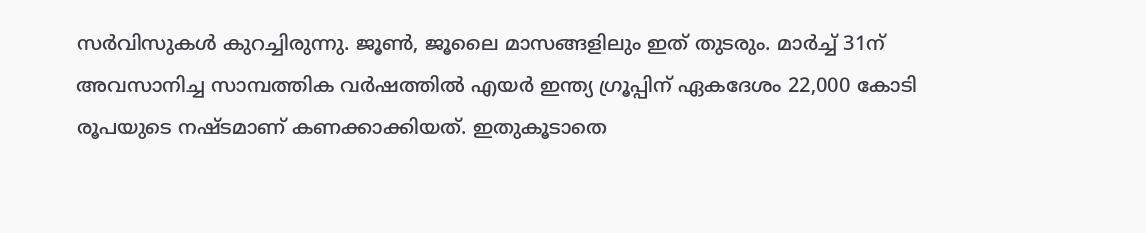സര്‍വിസുകള്‍ കുറച്ചിരുന്നു. ജൂണ്‍, ജൂലൈ മാസങ്ങളിലും ഇത് തുടരും. മാര്‍ച്ച് 31ന് അവസാനിച്ച സാമ്പത്തിക വര്‍ഷത്തില്‍ എയര്‍ ഇന്ത്യ ഗ്രൂപ്പിന് ഏകദേശം 22,000 കോടി രൂപയുടെ നഷ്ടമാണ് കണക്കാക്കിയത്. ഇതുകൂടാതെ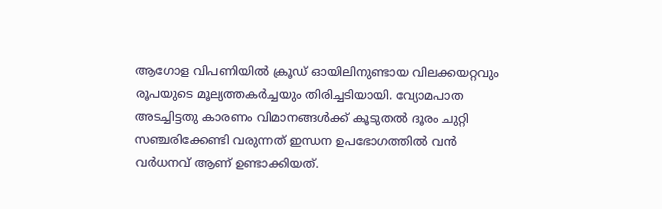ആഗോള വിപണിയില്‍ ക്രൂഡ് ഓയിലിനുണ്ടായ വിലക്കയറ്റവും രൂപയുടെ മൂല്യത്തകര്‍ച്ചയും തിരിച്ചടിയായി. വ്യോമപാത അടച്ചിട്ടതു കാരണം വിമാനങ്ങള്‍ക്ക് കൂടുതല്‍ ദൂരം ചുറ്റി സഞ്ചരിക്കേണ്ടി വരുന്നത് ഇന്ധന ഉപഭോഗത്തില്‍ വന്‍ വര്‍ധനവ് ആണ് ഉണ്ടാക്കിയത്.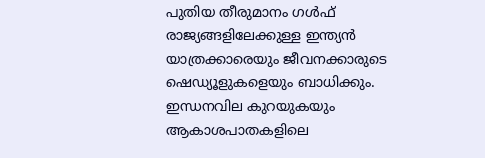പുതിയ തീരുമാനം ഗള്‍ഫ് രാജ്യങ്ങളിലേക്കുള്ള ഇന്ത്യന്‍ യാത്രക്കാരെയും ജീവനക്കാരുടെ ഷെഡ്യൂളുകളെയും ബാധിക്കും. ഇന്ധനവില കുറയുകയും ആകാശപാതകളിലെ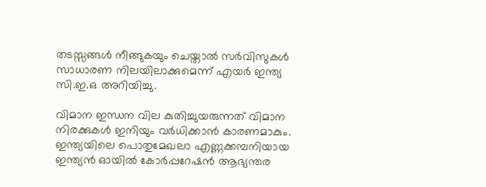തടസ്സങ്ങള്‍ നീങ്ങുകയും ചെയ്താല്‍ സര്‍വിസുകള്‍ സാധാരണ നിലയിലാക്കുമെന്ന് എയര്‍ ഇന്ത്യ സി.ഇ.ഒ അറിയിച്ചു.

വിമാന ഇന്ധന വില കുതിച്ചുയരുന്നത് വിമാന നിരക്കുകള്‍ ഇനിയും വര്‍ധിക്കാന്‍ കാരണമാകും. ഇന്ത്യയിലെ പൊതുമേഖലാ എണ്ണക്കമ്പനിയായ ഇന്ത്യന്‍ ഓയില്‍ കോര്‍പ്പറേഷന്‍ ആഭ്യന്തര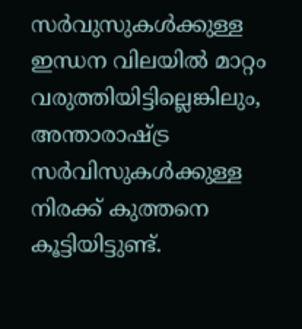സര്‍വുസുകള്‍ക്കുള്ള ഇന്ധന വിലയില്‍ മാറ്റം വരുത്തിയിട്ടില്ലെങ്കിലും, അന്താരാഷ്ട്ര സര്‍വിസുകള്‍ക്കുള്ള നിരക്ക് കുത്തനെ കൂട്ടിയിട്ടുണ്ട്.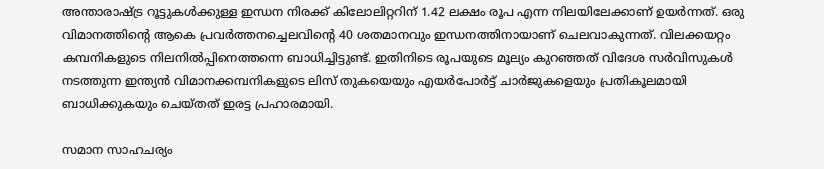അന്താരാഷ്ട്ര റൂട്ടുകള്‍ക്കുള്ള ഇന്ധന നിരക്ക് കിലോലിറ്ററിന് 1.42 ലക്ഷം രൂപ എന്ന നിലയിലേക്കാണ് ഉയര്‍ന്നത്. ഒരു വിമാനത്തിന്റെ ആകെ പ്രവര്‍ത്തനച്ചെലവിന്റെ 40 ശതമാനവും ഇന്ധനത്തിനായാണ് ചെലവാകുന്നത്. വിലക്കയറ്റം കമ്പനികളുടെ നിലനില്‍പ്പിനെത്തന്നെ ബാധിച്ചിട്ടുണ്ട്. ഇതിനിടെ രൂപയുടെ മൂല്യം കുറഞ്ഞത് വിദേശ സര്‍വിസുകള്‍ നടത്തുന്ന ഇന്ത്യന്‍ വിമാനക്കമ്പനികളുടെ ലിസ് തുകയെയും എയര്‍പോര്‍ട്ട് ചാര്‍ജുകളെയും പ്രതികൂലമായി ബാധിക്കുകയും ചെയ്തത് ഇരട്ട പ്രഹാരമായി.

സമാന സാഹചര്യം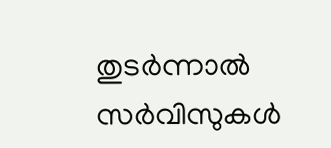തുടര്‍ന്നാല്‍ സര്‍വിസുകള്‍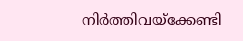നിര്‍ത്തിവയ്‌ക്കേണ്ടി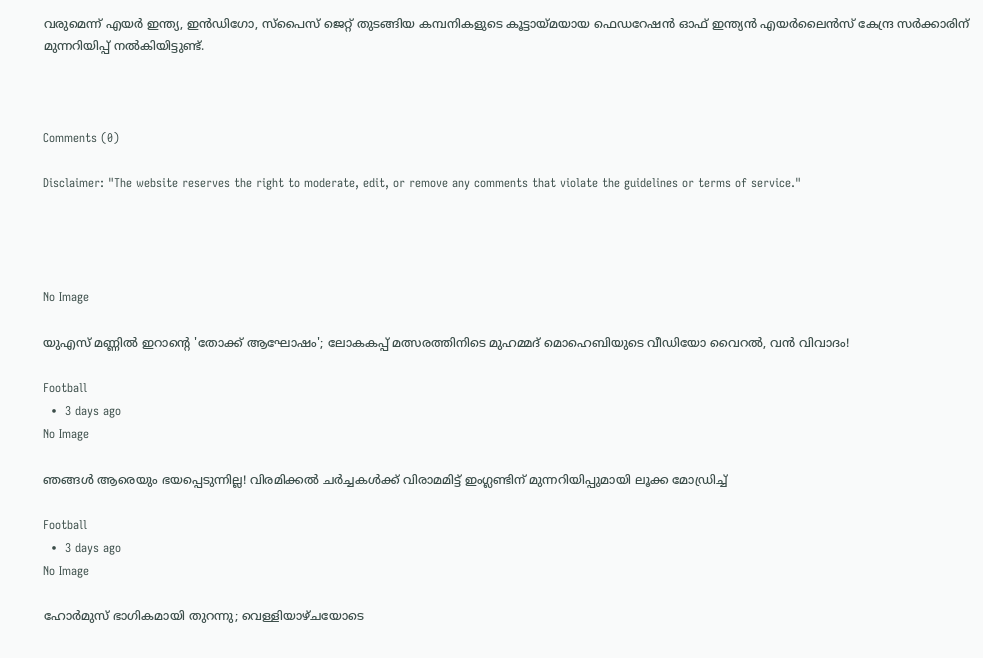വരുമെന്ന് എയര്‍ ഇന്ത്യ, ഇന്‍ഡിഗോ, സ്‌പൈസ് ജെറ്റ് തുടങ്ങിയ കമ്പനികളുടെ കൂട്ടായ്മയായ ഫെഡറേഷന്‍ ഓഫ് ഇന്ത്യന്‍ എയര്‍ലൈന്‍സ് കേന്ദ്ര സര്‍ക്കാരിന് മുന്നറിയിപ്പ് നല്‍കിയിട്ടുണ്ട്.



Comments (0)

Disclaimer: "The website reserves the right to moderate, edit, or remove any comments that violate the guidelines or terms of service."




No Image

യുഎസ് മണ്ണിൽ ഇറാന്റെ 'തോക്ക് ആഘോഷം'; ലോകകപ്പ് മത്സരത്തിനിടെ മുഹമ്മദ് മൊഹെബിയുടെ വീഡിയോ വൈറൽ, വൻ വിവാദം!

Football
  •  3 days ago
No Image

ഞങ്ങൾ ആരെയും ഭയപ്പെടുന്നില്ല! വിരമിക്കൽ ചർച്ചകൾക്ക് വിരാമമിട്ട് ഇംഗ്ലണ്ടിന് മുന്നറിയിപ്പുമായി ലൂക്ക മോഡ്രിച്ച്

Football
  •  3 days ago
No Image

ഹോര്‍മുസ് ഭാഗികമായി തുറന്നു; വെള്ളിയാഴ്ചയോടെ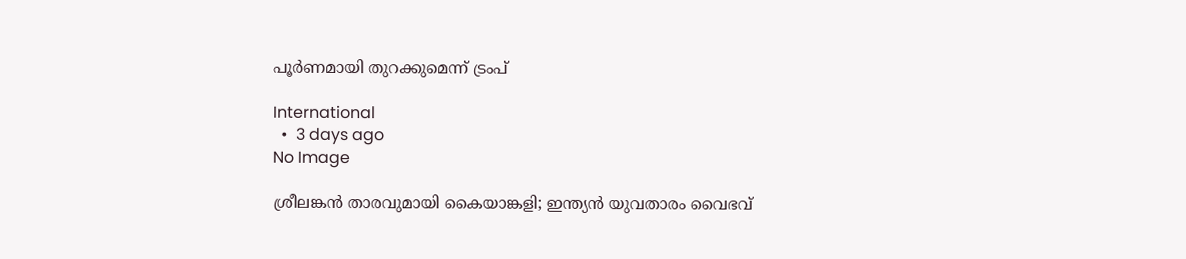പൂര്‍ണമായി തുറക്കുമെന്ന് ട്രംപ്

International
  •  3 days ago
No Image

ശ്രീലങ്കൻ താരവുമായി കൈയാങ്കളി; ഇന്ത്യൻ യുവതാരം വൈഭവ്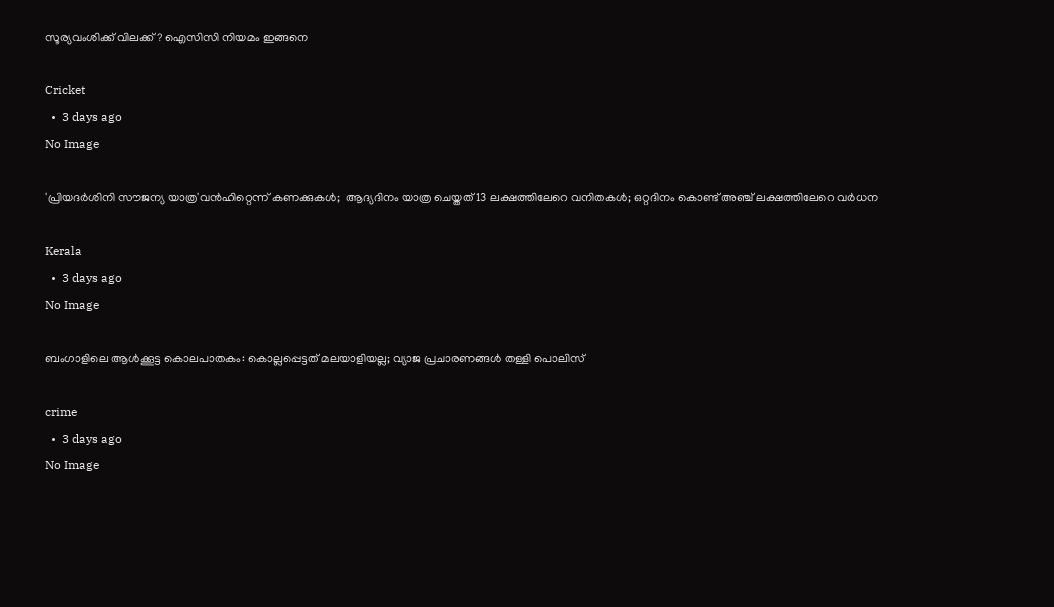സൂര്യവംശിക്ക്‌ വിലക്ക് ? ഐസിസി നിയമം ഇങ്ങനെ

Cricket
  •  3 days ago
No Image

'പ്രിയദര്‍ശിനി സൗജന്യ യാത്ര'വന്‍ഹിറ്റെന്ന് കണക്കുകള്‍;  ആദ്യദിനം യാത്ര ചെയ്തത് 13 ലക്ഷത്തിലേറെ വനിതകള്‍; ഒറ്റദിനം കൊണ്ട് അഞ്ച് ലക്ഷത്തിലേറെ വര്‍ധന

Kerala
  •  3 days ago
No Image

ബംഗാളിലെ ആൾക്കൂട്ട കൊലപാതകം: കൊല്ലപ്പെട്ടത് മലയാളിയല്ല; വ്യാജ പ്രചാരണങ്ങൾ തള്ളി പൊലിസ്

crime
  •  3 days ago
No Image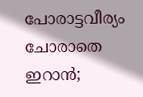പോരാട്ടവീര്യം ചോരാതെ ഇറാൻ;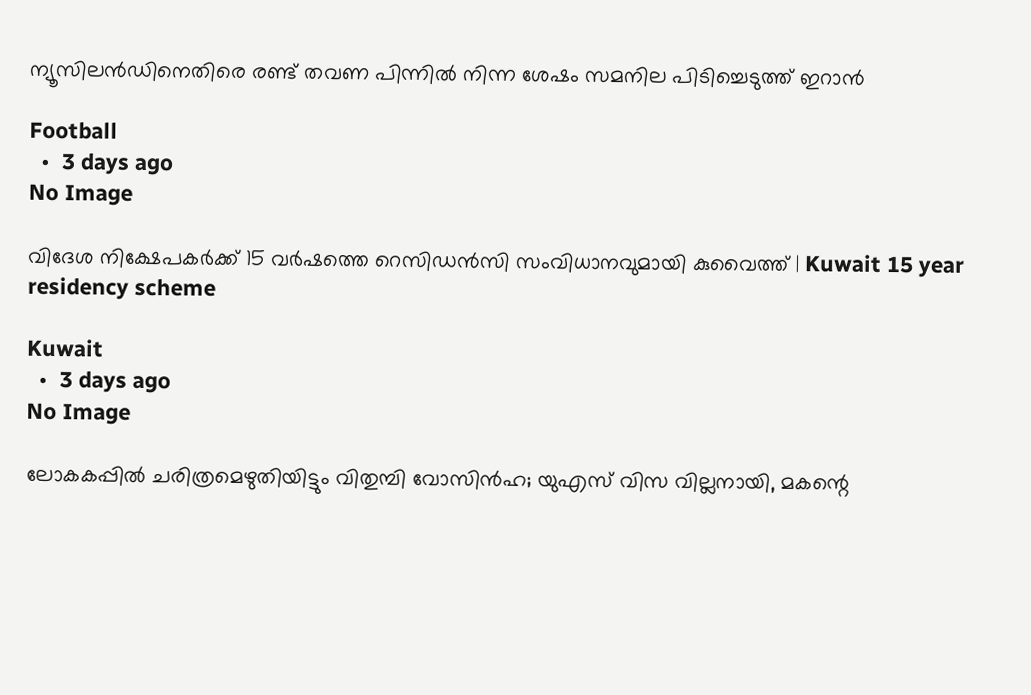ന്യൂസിലൻഡിനെതിരെ രണ്ട് തവണ പിന്നിൽ നിന്ന ശേഷം സമനില പിടിച്ചെടുത്ത് ഇറാൻ

Football
  •  3 days ago
No Image

വിദേശ നിക്ഷേപകര്‍ക്ക് 15 വര്‍ഷത്തെ റെസിഡന്‍സി സംവിധാനവുമായി കുവൈത്ത് | Kuwait 15 year residency scheme

Kuwait
  •  3 days ago
No Image

ലോകകപ്പിൽ ചരിത്രമെഴുതിയിട്ടും വിതുമ്പി വോസിൻഹ; യുഎസ് വിസ വില്ലനായി, മകന്റെ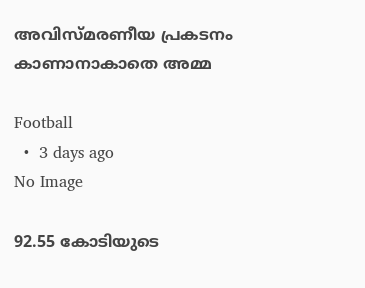അവിസ്മരണീയ പ്രകടനം കാണാനാകാതെ അമ്മ

Football
  •  3 days ago
No Image

92.55 കോടിയുടെ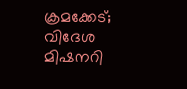ക്രമക്കേട്; വിദേശ മിഷനറി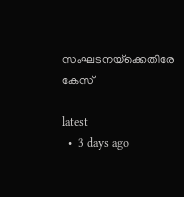സംഘടനയ്‌ക്കെതിരേ കേസ്

latest
  •  3 days ago